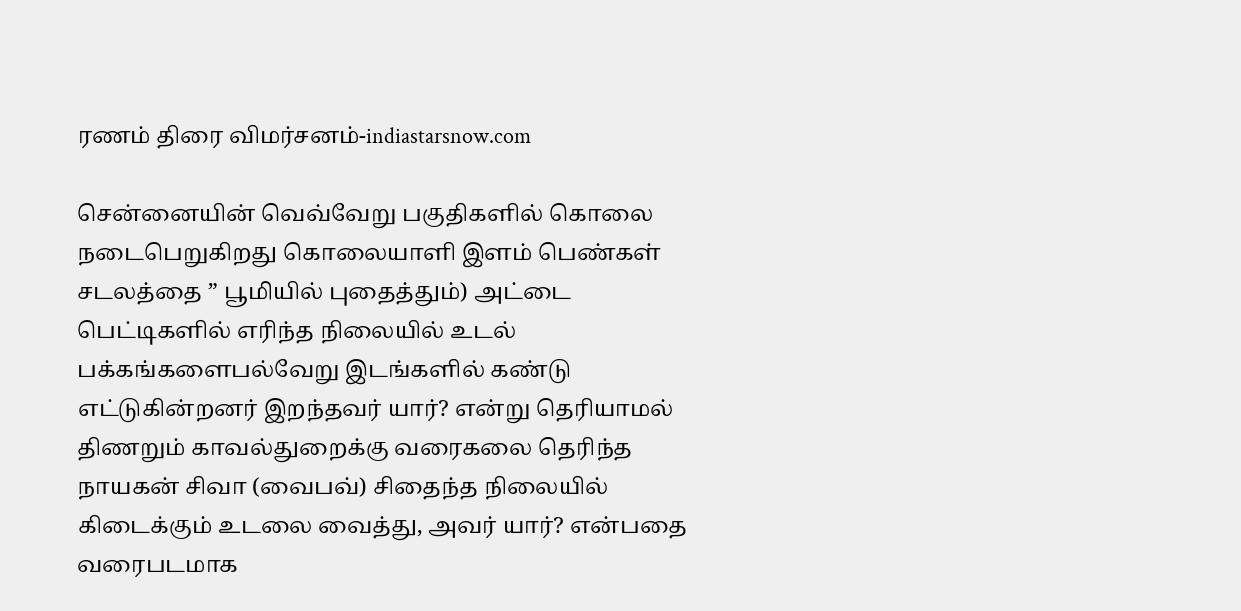ரணம் திரை விமர்சனம்-indiastarsnow.com

சென்னையின் வெவ்வேறு பகுதிகளில் கொலை நடைபெறுகிறது கொலையாளி இளம் பெண்கள் சடலத்தை ” பூமியில் புதைத்தும்) அட்டை பெட்டிகளில் எரிந்த நிலையில் உடல் பக்கங்களைபல்வேறு இடங்களில் கண்டு எட்டுகின்றனர் இறந்தவர் யார்? என்று தெரியாமல் திணறும் காவல்துறைக்கு வரைகலை தெரிந்த நாயகன் சிவா (வைபவ்) சிதைந்த நிலையில் கிடைக்கும் உடலை வைத்து, அவர் யார்? என்பதை வரைபடமாக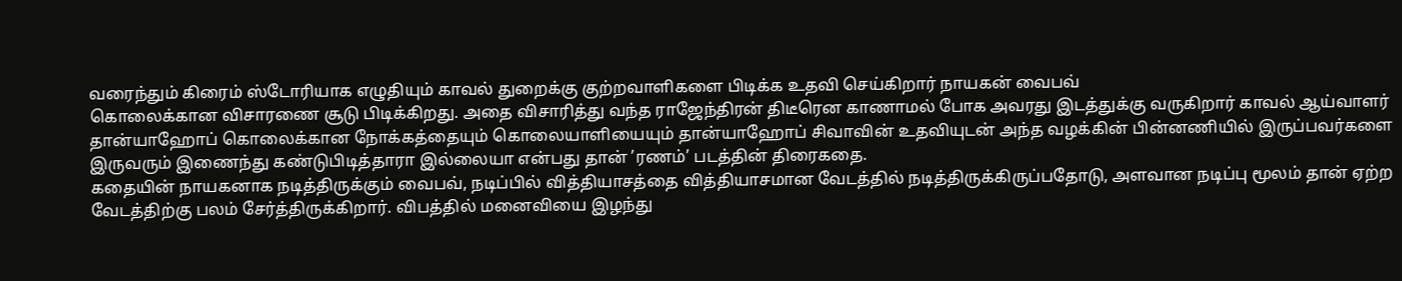வரைந்தும் கிரைம் ஸ்டோரியாக எழுதியும் காவல் துறைக்கு குற்றவாளிகளை பிடிக்க உதவி செய்கிறார் நாயகன் வைபவ்
கொலைக்கான விசாரணை சூடு பிடிக்கிறது. அதை விசாரித்து வந்த ராஜேந்திரன் திடீரென காணாமல் போக அவரது இடத்துக்கு வருகிறார் காவல் ஆய்வாளர் தான்யாஹோப் கொலைக்கான நோக்கத்தையும் கொலையாளியையும் தான்யாஹோப் சிவாவின் உதவியுடன் அந்த வழக்கின் பின்னணியில் இருப்பவர்களை இருவரும் இணைந்து கண்டுபிடித்தாரா இல்லையா என்பது தான் ’ரணம்’ படத்தின் திரைகதை.
கதையின் நாயகனாக நடித்திருக்கும் வைபவ், நடிப்பில் வித்தியாசத்தை வித்தியாசமான வேடத்தில் நடித்திருக்கிருப்பதோடு, அளவான நடிப்பு மூலம் தான் ஏற்ற வேடத்திற்கு பலம் சேர்த்திருக்கிறார். விபத்தில் மனைவியை இழந்து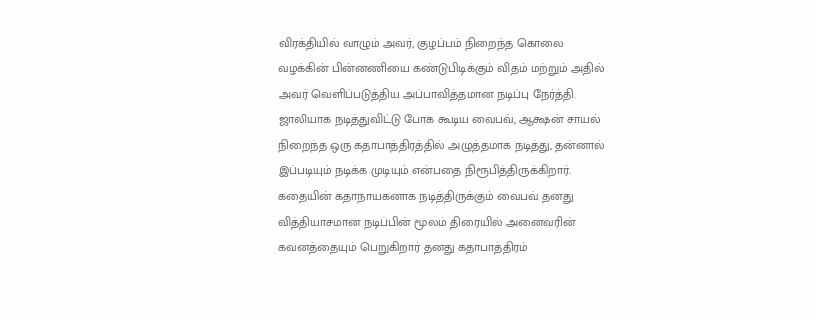விரக்தியில் வாழும் அவர், குழப்பம் நிறைந்த கொலை வழக்கின் பின்னணியை கண்டுபிடிக்கும் விதம் மற்றும் அதில் அவர் வெளிப்படுத்திய அப்பாவித்தமான நடிப்பு நேர்த்தி. ஜாலியாக நடித்துவிட்டு போக கூடிய வைபவ், ஆக்ஷன் சாயல் நிறைந்த ஒரு கதாபாத்திரத்தில் அழுத்தமாக நடித்து, தன்னால் இப்படியும் நடிக்க முடியும் என்பதை நிரூபித்திருக்கிறார்.
கதையின் கதாநாயகனாக நடித்திருக்கும் வைபவ் தனது வித்தியாசமான நடிப்பின் மூலம் திரையில் அனைவரின் கவனத்தையும் பெறுகிறார் தனது கதாபாத்திரம்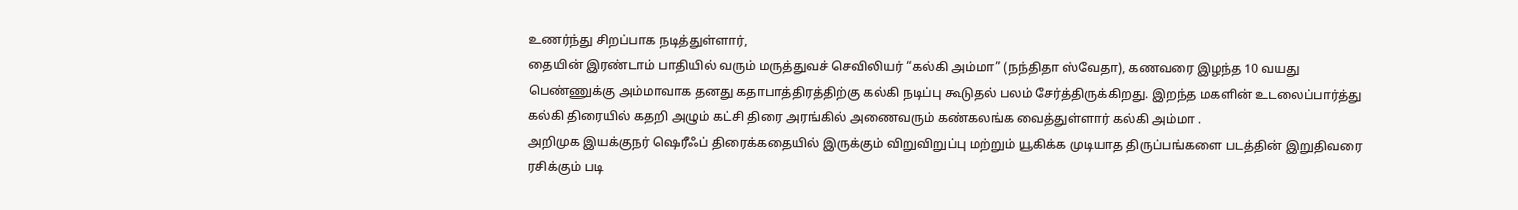உணர்ந்து சிறப்பாக நடித்துள்ளார்,
தையின் இரண்டாம் பாதியில் வரும் மருத்துவச் செவிலியர் “கல்கி அம்மா” (நந்திதா ஸ்வேதா), கணவரை இழந்த 10 வயது பெண்ணுக்கு அம்மாவாக தனது கதாபாத்திரத்திற்கு கல்கி நடிப்பு கூடுதல் பலம் சேர்த்திருக்கிறது. இறந்த மகளின் உடலைப்பார்த்து கல்கி திரையில் கதறி அழும் கட்சி திரை அரங்கில் அணைவரும் கண்கலங்க வைத்துள்ளார் கல்கி அம்மா .
அறிமுக இயக்குநர் ஷெரீஃப் திரைக்கதையில் இருக்கும் விறுவிறுப்பு மற்றும் யூகிக்க முடியாத திருப்பங்களை படத்தின் இறுதிவரை ரசிக்கும் படி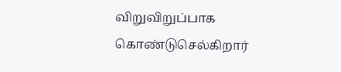விறுவிறுப்பாக கொண்டுசெல்கிறார்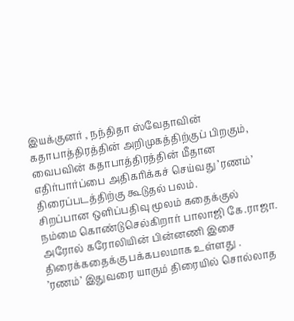இயக்குனர் , நந்திதா ஸ்வேதாவின் கதாபாத்திரத்தின் அறிமுகத்திற்குப் பிறகும், வைபவின் கதாபாத்திரத்தின் மீதான எதிர்பார்ப்பை அதிகரிக்கச் செய்வது ’ரணம்’ திரைப்படத்திற்கு கூடுதல் பலம்.
சிறப்பான ஒளிப்பதிவு மூலம் கதைக்குல் நம்மை கொண்டுசெல்கிறார் பாலாஜி கே.ராஜா. அரோல் கரோலியின் பின்னணி இசை திரைக்கதைக்கு பக்கபலமாக உள்ளது .
’ரணம்’ இதுவரை யாரும் திரையில் சொல்லாத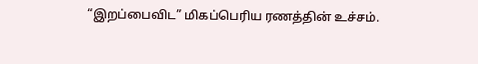“இறப்பைவிட” மிகப்பெரிய ரணத்தின் உச்சம்.